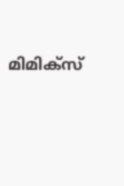മിമിക്‌സ്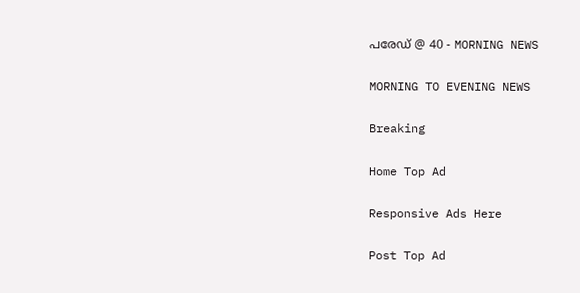പരേഡ് @ 40 - MORNING NEWS

MORNING TO EVENING NEWS

Breaking

Home Top Ad

Responsive Ads Here

Post Top Ad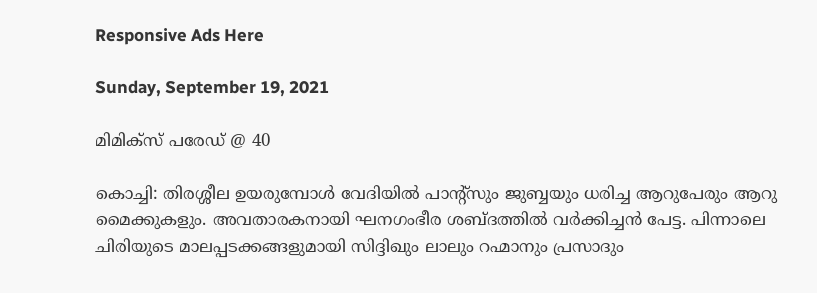Responsive Ads Here

Sunday, September 19, 2021

മിമിക്‌സ് പരേഡ് @ 40

കൊച്ചി: തിരശ്ശീല ഉയരുമ്പോൾ വേദിയിൽ പാന്റ്സും ജുബ്ബയും ധരിച്ച ആറുപേരും ആറു മൈക്കുകളും. അവതാരകനായി ഘനഗംഭീര ശബ്ദത്തിൽ വർക്കിച്ചൻ പേട്ട. പിന്നാലെ ചിരിയുടെ മാലപ്പടക്കങ്ങളുമായി സിദ്ദിഖും ലാലും റഹ്മാനും പ്രസാദും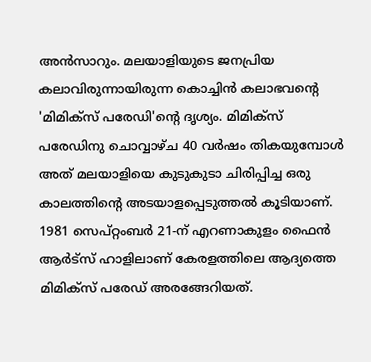അൻസാറും. മലയാളിയുടെ ജനപ്രിയ കലാവിരുന്നായിരുന്ന കൊച്ചിൻ കലാഭവന്റെ 'മിമിക്സ് പരേഡി'ന്റെ ദൃശ്യം. മിമിക്സ് പരേഡിനു ചൊവ്വാഴ്ച 40 വർഷം തികയുമ്പോൾ അത് മലയാളിയെ കുടുകുടാ ചിരിപ്പിച്ച ഒരു കാലത്തിന്റെ അടയാളപ്പെടുത്തൽ കൂടിയാണ്. 1981 സെപ്റ്റംബർ 21-ന് എറണാകുളം ഫൈൻ ആർട്സ് ഹാളിലാണ് കേരളത്തിലെ ആദ്യത്തെ മിമിക്സ് പരേഡ് അരങ്ങേറിയത്.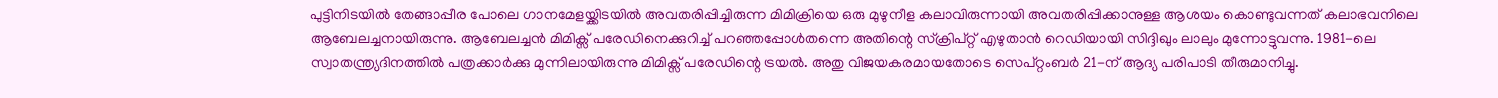പുട്ടിനിടയിൽ തേങ്ങാപ്പീര പോലെ ഗാനമേളയ്ക്കിടയിൽ അവതരിപ്പിച്ചിരുന്ന മിമിക്രിയെ ഒരു മുഴുനീള കലാവിരുന്നായി അവതരിപ്പിക്കാനുള്ള ആശയം കൊണ്ടുവന്നത് കലാഭവനിലെ ആബേലച്ചനായിരുന്നു. ആബേലച്ചൻ മിമിക്സ് പരേഡിനെക്കുറിച്ച് പറഞ്ഞപ്പോൾതന്നെ അതിന്റെ സ്ക്രിപ്റ്റ് എഴുതാൻ റെഡിയായി സിദ്ദിഖും ലാലും മുന്നോട്ടുവന്നു. 1981-ലെ സ്വാതന്ത്ര്യദിനത്തിൽ പത്രക്കാർക്കു മുന്നിലായിരുന്നു മിമിക്സ് പരേഡിന്റെ ട്രയൽ. അതു വിജയകരമായതോടെ സെപ്റ്റംബർ 21-ന് ആദ്യ പരിപാടി തീരുമാനിച്ചു.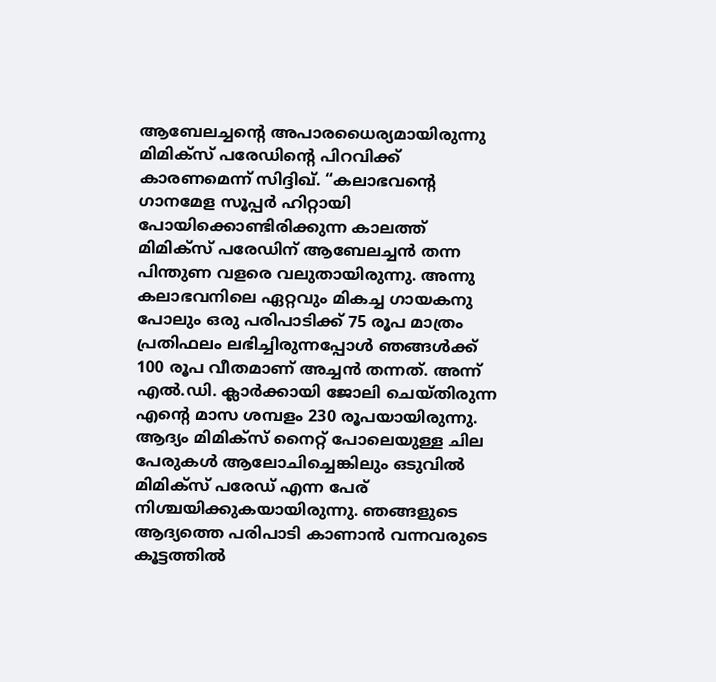ആബേലച്ചന്റെ അപാരധൈര്യമായിരുന്നു മിമിക്സ് പരേഡിന്റെ പിറവിക്ക് കാരണമെന്ന് സിദ്ദിഖ്. “കലാഭവന്റെ ഗാനമേള സൂപ്പർ ഹിറ്റായി പോയിക്കൊണ്ടിരിക്കുന്ന കാലത്ത് മിമിക്സ് പരേഡിന് ആബേലച്ചൻ തന്ന പിന്തുണ വളരെ വലുതായിരുന്നു. അന്നു കലാഭവനിലെ ഏറ്റവും മികച്ച ഗായകനു പോലും ഒരു പരിപാടിക്ക് 75 രൂപ മാത്രം പ്രതിഫലം ലഭിച്ചിരുന്നപ്പോൾ ഞങ്ങൾക്ക് 100 രൂപ വീതമാണ് അച്ചൻ തന്നത്. അന്ന് എൽ.ഡി. ക്ലാർക്കായി ജോലി ചെയ്തിരുന്ന എന്റെ മാസ ശമ്പളം 230 രൂപയായിരുന്നു. ആദ്യം മിമിക്സ് നൈറ്റ് പോലെയുള്ള ചില പേരുകൾ ആലോചിച്ചെങ്കിലും ഒടുവിൽ മിമിക്സ് പരേഡ് എന്ന പേര് നിശ്ചയിക്കുകയായിരുന്നു. ഞങ്ങളുടെ ആദ്യത്തെ പരിപാടി കാണാൻ വന്നവരുടെ കൂട്ടത്തിൽ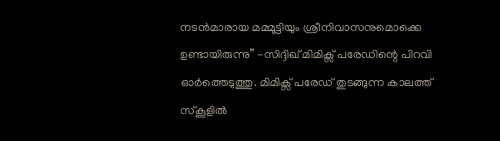നടൻമാരായ മമ്മൂട്ടിയും ശ്രീനിവാസനുമൊക്കെ ഉണ്ടായിരുന്നു” -സിദ്ദിഖ് മിമിക്സ് പരേഡിന്റെ പിറവി ഓർത്തെടുത്തു. മിമിക്സ് പരേഡ് തുടങ്ങുന്ന കാലത്ത് സ്കൂളിൽ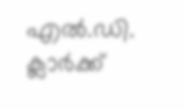എൽ.ഡി. ക്ലാർക്ക്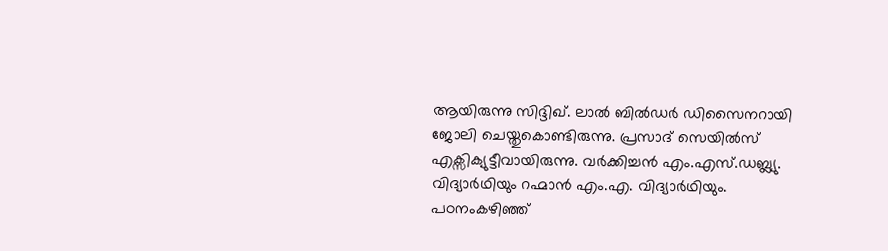ആയിരുന്നു സിദ്ദിഖ്. ലാൽ ബിൽഡർ ഡിസൈനറായി ജോലി ചെയ്തുകൊണ്ടിരുന്നു. പ്രസാദ് സെയിൽസ് എക്സിക്യുട്ടീവായിരുന്നു. വർക്കിച്ചൻ എം.എസ്.ഡബ്ല്യു. വിദ്യാർഥിയും റഹ്മാൻ എം.എ. വിദ്യാർഥിയും. പഠനംകഴിഞ്ഞ്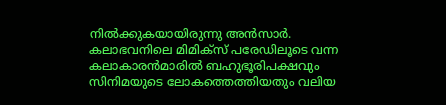നിൽക്കുകയായിരുന്നു അൻസാർ. കലാഭവനിലെ മിമിക്സ് പരേഡിലൂടെ വന്ന കലാകാരൻമാരിൽ ബഹുഭൂരിപക്ഷവും സിനിമയുടെ ലോകത്തെത്തിയതും വലിയ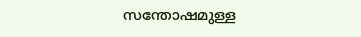സന്തോഷമുള്ള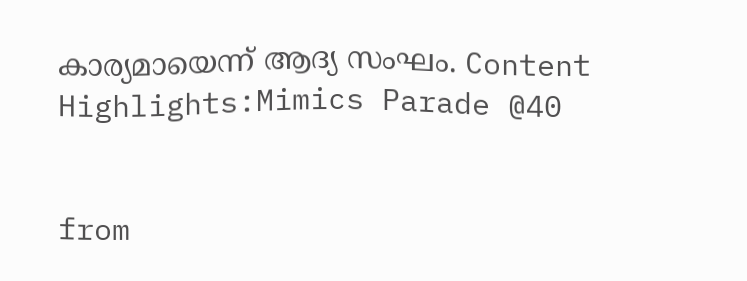കാര്യമായെന്ന് ആദ്യ സംഘം. Content Highlights:Mimics Parade @40


from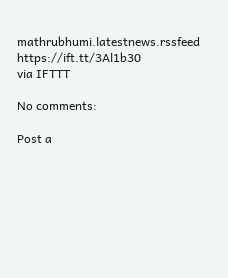mathrubhumi.latestnews.rssfeed https://ift.tt/3Al1b30
via IFTTT

No comments:

Post a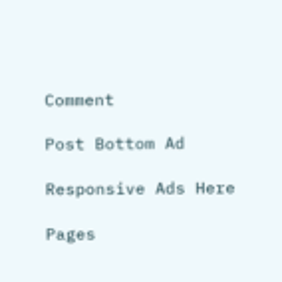Comment

Post Bottom Ad

Responsive Ads Here

Pages